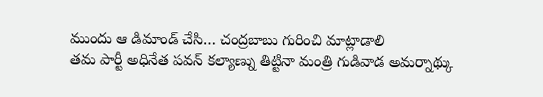ముందు ఆ డిమాండ్ చేసి… చంద్రబాబు గురించి మాట్లాడాలి
తమ పార్టీ అధినేత పవన్ కల్యాణ్ను తిట్టినా మంత్రి గుడివాడ అమర్నాథ్కు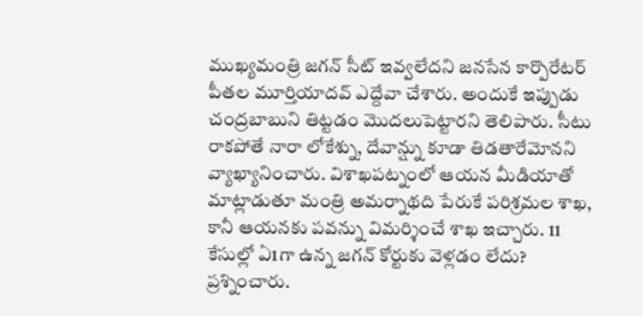ముఖ్యమంత్రి జగన్ సీట్ ఇవ్వలేదని జనసేన కార్పొరేటర్ పీతల మూర్తియాదవ్ ఎద్దేవా చేశారు. అందుకే ఇప్పుడు చంద్రబాబుని తిట్టడం మొదలుపెట్టారని తెలిపారు. సీటు రాకపోతే నారా లోకేశ్ను, దేవాన్ష్ను కూడా తిడతారేమోనని వ్యాఖ్యానించారు. విశాఖపట్నంలో ఆయన మీడియాతో మాట్లాడుతూ మంత్రి అమర్నాథది పేరుకే పరిశ్రమల శాఖ, కానీ ఆయనకు పవన్ను విమర్శించే శాఖ ఇచ్చారు. 11 కేసుల్లో ఏ1గా ఉన్న జగన్ కోర్టుకు వెళ్లడం లేదు? ప్రశ్నించారు.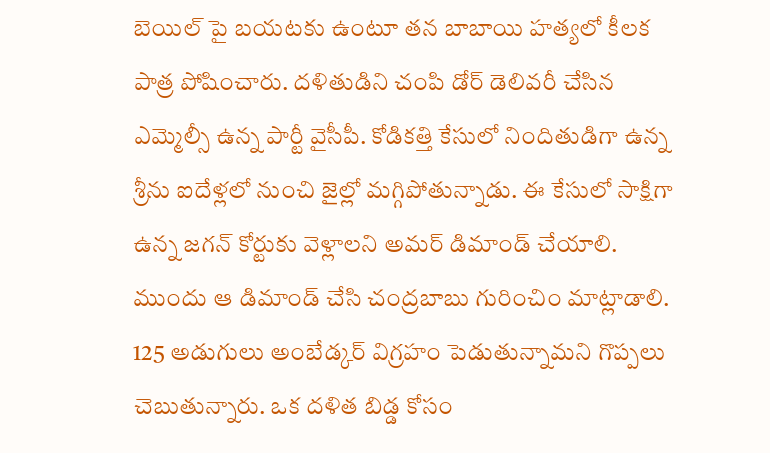బెయిల్ పై బయటకు ఉంటూ తన బాబాయి హత్యలో కీలక పాత్ర పోషించారు. దళితుడిని చంపి డోర్ డెలివరీ చేసిన ఎమ్మెల్సీ ఉన్న పార్టీ వైసీపీ. కోడికత్తి కేసులో నిందితుడిగా ఉన్న శ్రీను ఐదేళ్లలో నుంచి జైల్లో మగ్గిపోతున్నాడు. ఈ కేసులో సాక్షిగా ఉన్న జగన్ కోర్టుకు వెళ్లాలని అమర్ డిమాండ్ చేయాలి. ముందు ఆ డిమాండ్ చేసి చంద్రబాబు గురించిం మాట్లాడాలి. 125 అడుగులు అంబేడ్కర్ విగ్రహం పెడుతున్నామని గొప్పలు చెబుతున్నారు. ఒక దళిత బిడ్డ కోసం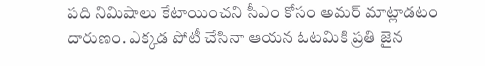పది నిమిషాలు కేటాయించని సీఎం కోసం అమర్ మాట్లాడటం దారుణం. ఎక్కడ పోటీ చేసినా ఆయన ఓటమికి ప్రతి జైన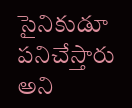సైనికుడూ పనిచేస్తారు అని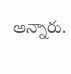అన్నారు.